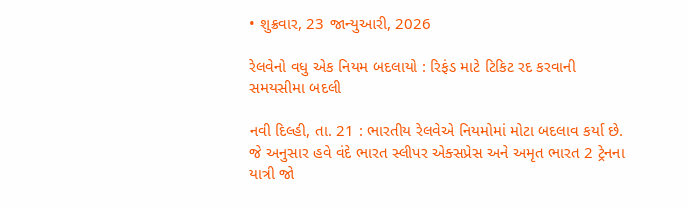• શુક્રવાર, 23 જાન્યુઆરી, 2026

રેલવેનો વધુ એક નિયમ બદલાયો : રિફંડ માટે ટિકિટ રદ કરવાની સમયસીમા બદલી

નવી દિલ્હી, તા. 21 : ભારતીય રેલવેએ નિયમોમાં મોટા બદલાવ કર્યા છે. જે અનુસાર હવે વંદે ભારત સ્લીપર એક્સપ્રેસ અને અમૃત ભારત 2 ટ્રેનના યાત્રી જો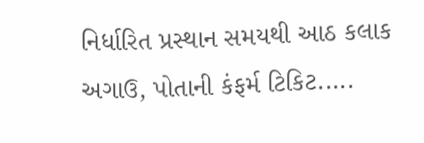નિર્ધારિત પ્રસ્થાન સમયથી આઠ કલાક અગાઉ, પોતાની કંફર્મ ટિકિટ.....